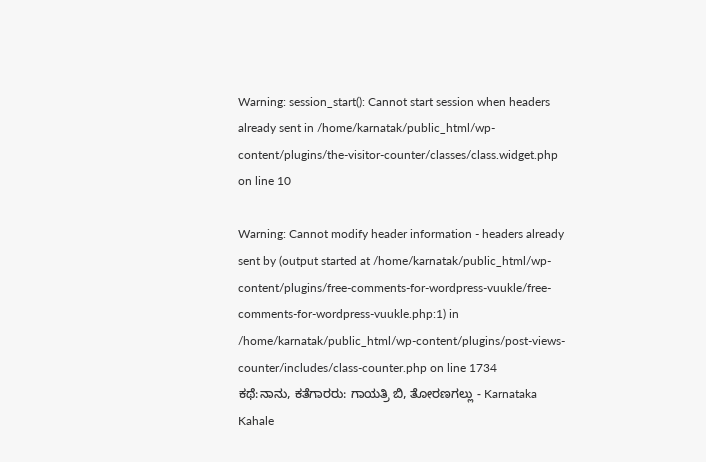Warning: session_start(): Cannot start session when headers already sent in /home/karnatak/public_html/wp-content/plugins/the-visitor-counter/classes/class.widget.php on line 10

Warning: Cannot modify header information - headers already sent by (output started at /home/karnatak/public_html/wp-content/plugins/free-comments-for-wordpress-vuukle/free-comments-for-wordpress-vuukle.php:1) in /home/karnatak/public_html/wp-content/plugins/post-views-counter/includes/class-counter.php on line 1734
ಕಥೆ:ನಾನು, ಕತೆಗಾರರು: ಗಾಯತ್ರಿ‌ ಬಿ, ತೋರಣಗಲ್ಲು - Karnataka Kahale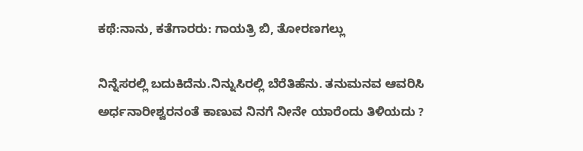ಕಥೆ:ನಾನು, ಕತೆಗಾರರು: ಗಾಯತ್ರಿ‌ ಬಿ, ತೋರಣಗಲ್ಲು

ನಿನ್ನೆಸರಲ್ಲಿ ಬದುಕಿದೆನು.ನಿನ್ನುಸಿರಲ್ಲಿ ಬೆರೆತಿಹೆನು. ತನುಮನವ ಆವರಿಸಿ ಅರ್ಧನಾರೀಶ್ವರನಂತೆ ಕಾಣುವ ನಿನಗೆ ನೀನೇ ಯಾರೆಂದು ತಿಳಿಯದು ?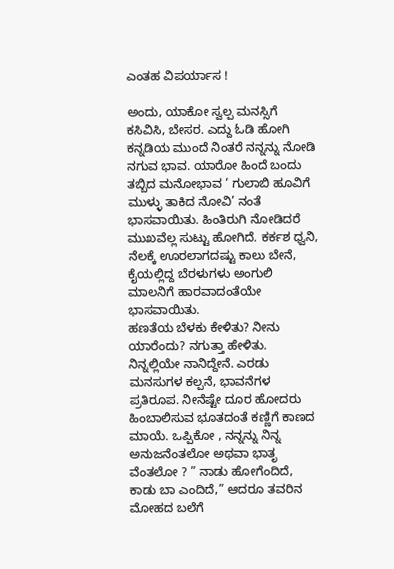ಎಂತಹ ವಿಪರ್ಯಾಸ !

ಅಂದು, ಯಾಕೋ ಸ್ವಲ್ಪ ಮನಸ್ಸಿಗೆ ಕಸಿವಿಸಿ, ಬೇಸರ. ಎದ್ದು ಓಡಿ ಹೋಗಿ ಕನ್ನಡಿಯ ಮುಂದೆ ನಿಂತರೆ ನನ್ನನ್ನು ನೋಡಿ ನಗುವ ಭಾವ. ಯಾರೋ ಹಿಂದೆ ಬಂದು ತಬ್ಬಿದ ಮನೋಭಾವ ‘ ಗುಲಾಬಿ ಹೂವಿಗೆ ಮುಳ್ಳು ತಾಕಿದ ನೋವಿ’ ನಂತೆ ಭಾಸವಾಯಿತು. ಹಿಂತಿರುಗಿ ನೋಡಿದರೆ ಮುಖವೆಲ್ಲ ಸುಟ್ಟು ಹೋಗಿದೆ. ಕರ್ಕಶ ಧ್ವನಿ, ನೆಲಕ್ಕೆ ಊರಲಾಗದಷ್ಟು ಕಾಲು ಬೇನೆ, ಕೈಯಲ್ಲಿದ್ದ ಬೆರಳುಗಳು ಅಂಗುಲಿ ಮಾಲನಿಗೆ ಹಾರವಾದಂತೆಯೇ ಭಾಸವಾಯಿತು.
ಹಣತೆಯ ಬೆಳಕು ಕೇಳಿತು? ನೀನು ಯಾರೆಂದು? ನಗುತ್ತಾ ಹೇಳಿತು. ನಿನ್ನಲ್ಲಿಯೇ ನಾನಿದ್ದೇನೆ. ಎರಡು ಮನಸುಗಳ ಕಲ್ಪನೆ, ಭಾವನೆಗಳ ಪ್ರತಿರೂಪ. ನೀನೆಷ್ಟೇ ದೂರ ಹೋದರು ಹಿಂಬಾಲಿಸುವ ಭೂತದಂತೆ ಕಣ್ಣಿಗೆ ಕಾಣದ ಮಾಯೆ. ಒಪ್ಪಿಕೋ , ನನ್ನನ್ನು ನಿನ್ನ ಅನುಜನೆಂತಲೋ ಅಥವಾ ಭಾತೃ ವೆಂತಲೋ ? ” ನಾಡು ಹೋಗೆಂದಿದೆ, ಕಾಡು ಬಾ ಎಂದಿದೆ,” ಆದರೂ ತವರಿನ ಮೋಹದ ಬಲೆಗೆ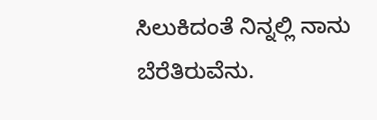ಸಿಲುಕಿದಂತೆ ನಿನ್ನಲ್ಲಿ ನಾನು ಬೆರೆತಿರುವೆನು.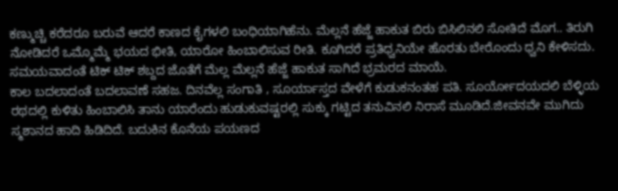ಕಣ್ಮುಚ್ಚಿ ಕರೆದರೂ ಬರುವೆ ಆದರೆ ಕಾಣದ ಕೈಗಳಲಿ ಬಂಧಿಯಾಗಿಹೆನು. ಮೆಲ್ಲನೆ ಹೆಜ್ಜೆ ಹಾಕುತ ಬಿರು ಬಿಸಿಲಿನಲಿ ಸೋತಿದೆ ಮೊಗ.. ತಿರುಗಿ ನೋಡಿದರೆ ಒಮ್ಮೊಮ್ಮೆ ಭಯದ ಭೀತಿ, ಯಾರೋ ಹಿಂಬಾಲಿಸುವ ರೀತಿ. ಕೂಗಿದರೆ ಪ್ರತಿಧ್ವನಿಯೇ ಹೊರತು ಬೇರೊಂದು ಧ್ವನಿ ಕೇಳಿಸದು. ಸಮಯವಾದಂತೆ ಟಿಕ್ ಟಿಕ್ ಶಬ್ದದ ಜೊತೆಗೆ ಮೆಲ್ಲ ಮೆಲ್ಲನೆ ಹೆಜ್ಜೆ ಹಾಕುತ ಸಾಗಿದೆ ಭ್ರಮರದ ಮಾಯೆ.
ಕಾಲ ಬದಲಾದಂತೆ ಬದಲಾವಣೆ ಸಹಜ. ದಿನವೆಲ್ಲ ಸಂಗಾತಿ , ಸೂರ್ಯಾಸ್ತದ ವೇಳೆಗೆ ಕುಡುಕನಂತಹ ಪತಿ. ಸೂರ್ಯೋದಯದಲಿ ಬೆಳ್ಳಿಯ ರಥದಲ್ಲಿ ಕುಳಿತು ಹಿಂಬಾಲಿಸಿ ತಾನು ಯಾರೆಂದು ಹುಡುಕುವಷ್ಟರಲ್ಲಿ ಸುಕ್ಕು ಗಟ್ಟಿದ ತನುವಿನಲಿ ನಿರಾಸೆ ಮೂಡಿದೆ.ಜೀವನವೇ ಮುಗಿದು ಸ್ಮಶಾನದ ಹಾದಿ ಹಿಡಿದಿದೆ. ಬದುಕಿನ ಕೊನೆಯ ಪಯಣದ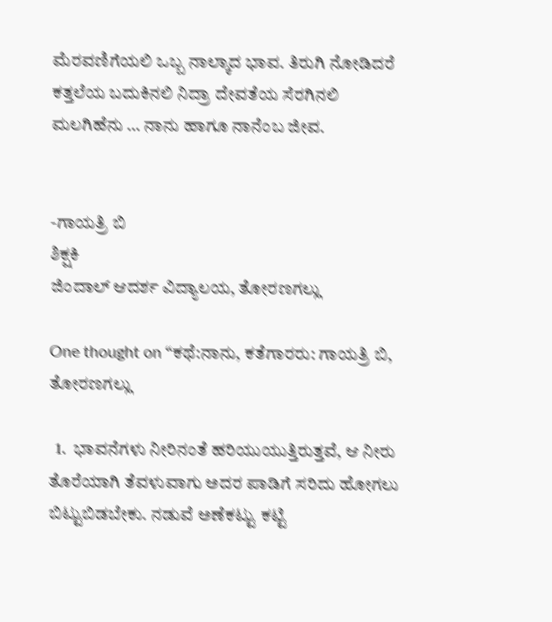ಮೆರವಣಿಗೆಯಲಿ ಒಬ್ಬ ನಾಲ್ಕಾದ ಭಾವ. ತಿರುಗಿ ನೋಡಿದರೆ ಕತ್ತಲೆಯ ಬದುಕಿನಲಿ ನಿದ್ರಾ ದೇವತೆಯ ಸೆರಗಿನಲಿ ಮಲಗಿಹೆನು … ನಾನು ಹಾಗೂ ನಾನೆಂಬ ಜೀವ.


-ಗಾಯತ್ರಿ ಬಿ
ಶಿಕ್ಷಕಿ
ಜಿಂದಾಲ್ ಆದರ್ಶ ವಿದ್ಯಾಲಯ, ತೋರಣಗಲ್ಲು

One thought on “ಕಥೆ:ನಾನು, ಕತೆಗಾರರು: ಗಾಯತ್ರಿ‌ ಬಿ, ತೋರಣಗಲ್ಲು

  1.  ಭಾವನೆಗಳು ನೀರಿನಂತೆ ಹರಿಯುಯುತ್ತಿರುತ್ತವೆ, ಆ ನೀರು ತೊರೆಯಾಗಿ ತೆವಳುವಾಗು ಅದರ ಪಾಡಿಗೆ ಸರಿದು ಹೋಗಲು ಬಿಟ್ಟುಬಿಡಬೇಕು. ನಡುವೆ ಅಣೆಕಟ್ಟು ಕಟ್ಟಿ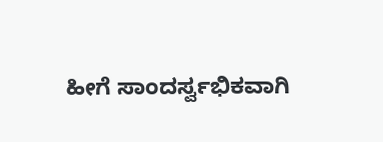ಹೀಗೆ ಸಾಂದರ್ಸ್ವಭಿಕವಾಗಿ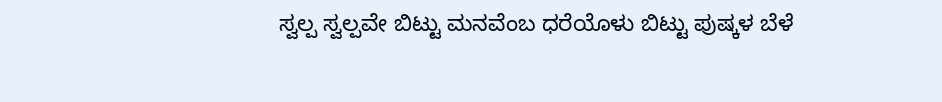ಸ್ವಲ್ಪ ಸ್ವಲ್ಪವೇ ಬಿಟ್ಟು ಮನವೆಂಬ ಧರೆಯೊಳು ಬಿಟ್ಟು ಪುಷ್ಕಳ ಬೆಳೆ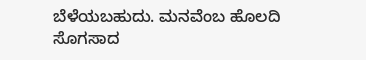ಬೆಳೆಯಬಹುದು. ಮನವೆಂಬ ಹೊಲದಿ ಸೊಗಸಾದ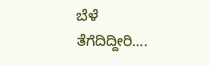ಬೆಳೆ ತೆಗೆದಿದ್ದೀರಿ….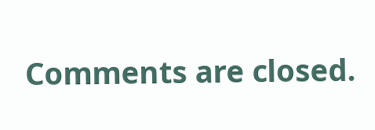Comments are closed.